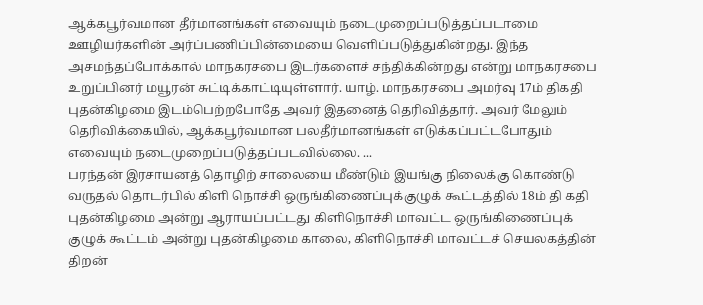ஆக்கபூர்வமான தீர்மானங்கள் எவையும் நடைமுறைப்படுத்தப்படாமை ஊழியர்களின் அர்ப்பணிப்பின்மையை வெளிப்படுத்துகின்றது. இந்த அசமந்தப்போக்கால் மாநகரசபை இடர்களைச் சந்திக்கின்றது என்று மாநகரசபை உறுப்பினர் மயூரன் சுட்டிக்காட்டியுள்ளார். யாழ். மாநகரசபை அமர்வு 17ம் திகதி புதன்கிழமை இடம்பெற்றபோதே அவர் இதனைத் தெரிவித்தார். அவர் மேலும் தெரிவிக்கையில், ஆக்கபூர்வமான பலதீர்மானங்கள் எடுக்கப்பட்டபோதும் எவையும் நடைமுறைப்படுத்தப்படவில்லை. ...
பரந்தன் இரசாயனத் தொழிற் சாலையை மீண்டும் இயங்கு நிலைக்கு கொண்டு வருதல் தொடர்பில் கிளி நொச்சி ஒருங்கிணைப்புக்குழுக் கூட்டத்தில் 18ம் தி கதி புதன்கிழமை அன்று ஆராயப்பட்டது கிளிநொச்சி மாவட்ட ஒருங்கிணைப்புக் குழுக் கூட்டம் அன்று புதன்கிழமை காலை, கிளிநொச்சி மாவட்டச் செயலகத்தின் திறன்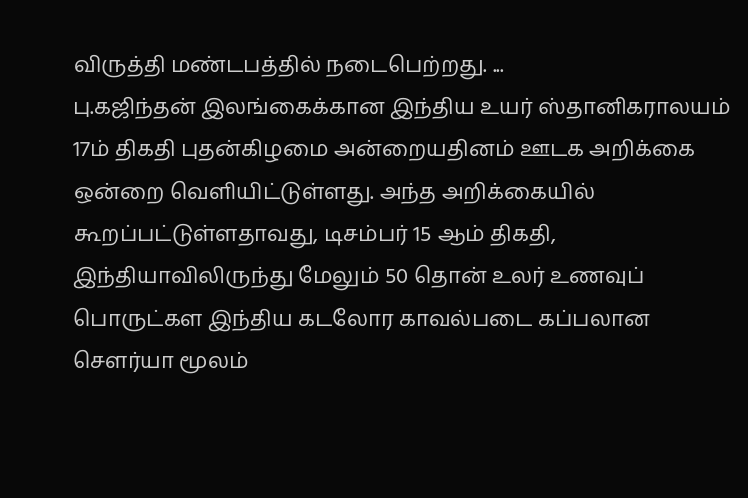விருத்தி மண்டபத்தில் நடைபெற்றது. ...
பு.கஜிந்தன் இலங்கைக்கான இந்திய உயர் ஸ்தானிகராலயம் 17ம் திகதி புதன்கிழமை அன்றையதினம் ஊடக அறிக்கை ஒன்றை வெளியிட்டுள்ளது. அந்த அறிக்கையில் கூறப்பட்டுள்ளதாவது, டிசம்பர் 15 ஆம் திகதி, இந்தியாவிலிருந்து மேலும் 50 தொன் உலர் உணவுப் பொருட்கள இந்திய கடலோர காவல்படை கப்பலான சௌர்யா மூலம்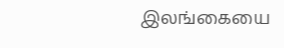இலங்கையை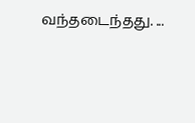வந்தடைந்தது. ...